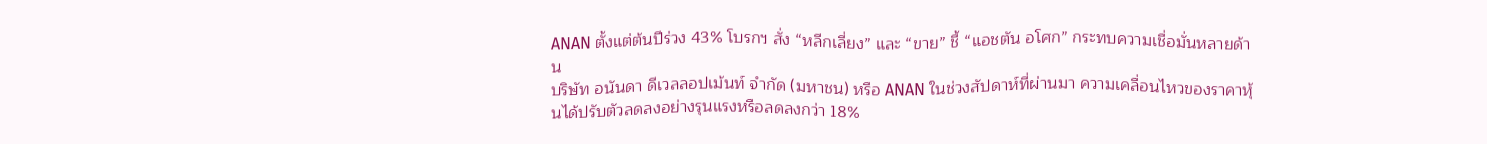ANAN ตั้งแต่ต้นปีร่วง 43% โบรกฯ สั่ง “หลีกเลี่ยง” และ “ขาย” ชี้ “แอชตัน อโศก” กระทบความเชื่อมั่นหลายด้าน
บริษัท อนันดา ดีเวลลอปเม้นท์ จำกัด (มหาชน) หรือ ANAN ในช่วงสัปดาห์ที่ผ่านมา ความเคลื่อนไหวของราคาหุ้นได้ปรับตัวลดลงอย่างรุนแรงหรือลดลงกว่า 18%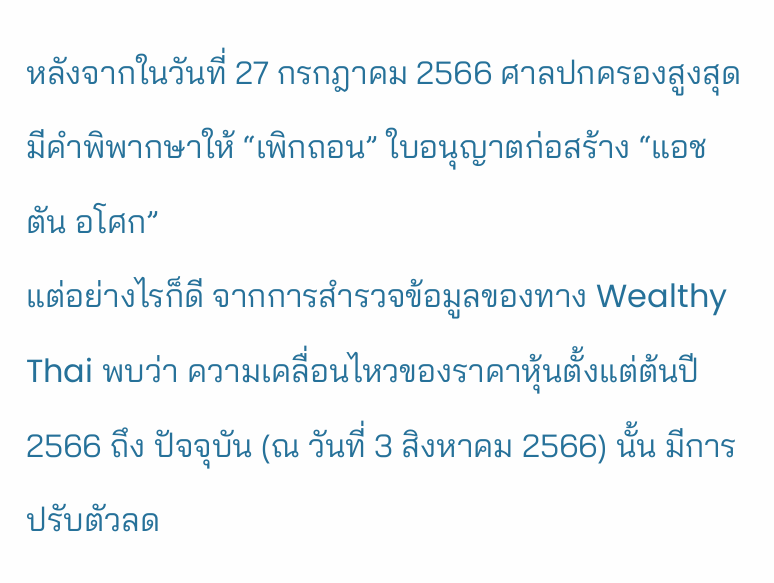หลังจากในวันที่ 27 กรกฎาคม 2566 ศาลปกครองสูงสุด มีคำพิพากษาให้ “เพิกถอน” ใบอนุญาตก่อสร้าง “แอชตัน อโศก”
แต่อย่างไรก็ดี จากการสำรวจข้อมูลของทาง Wealthy Thai พบว่า ความเคลื่อนไหวของราคาหุ้นตั้งแต่ต้นปี 2566 ถึง ปัจจุบัน (ณ วันที่ 3 สิงหาคม 2566) นั้น มีการปรับตัวลด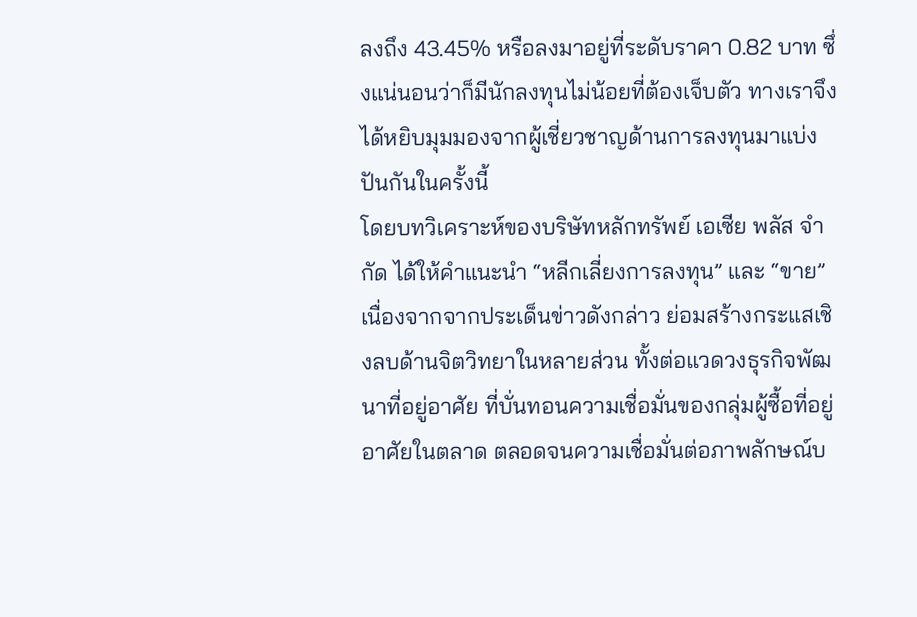ลงถึง 43.45% หรือลงมาอยู่ที่ระดับราคา 0.82 บาท ซึ่งแน่นอนว่าก็มีนักลงทุนไม่น้อยที่ต้องเจ็บตัว ทางเราจึงได้หยิบมุมมองจากผู้เชี่ยวชาญด้านการลงทุนมาแบ่งปันกันในครั้งนี้
โดยบทวิเคราะห์ของบริษัทหลักทรัพย์ เอเซีย พลัส จำกัด ได้ให้คำแนะนำ “หลีกเลี่ยงการลงทุน” และ “ขาย” เนื่องจากจากประเด็นข่าวดังกล่าว ย่อมสร้างกระแสเชิงลบด้านจิตวิทยาในหลายส่วน ทั้งต่อแวดวงธุรกิจพัฒนาที่อยู่อาศัย ที่บั่นทอนความเชื่อมั่นของกลุ่มผู้ซื้อที่อยู่อาศัยในตลาด ตลอดจนความเชื่อมั่นต่อภาพลักษณ์บ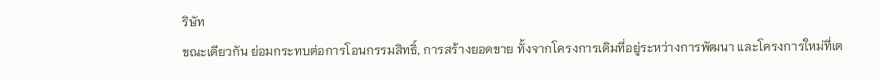ริษัท
ขณะเดียวกัน ย่อมกระทบต่อการโอนกรรมสิทธิ์, การสร้างยอดขาย ทั้งจากโครงการเดิมที่อยู่ระหว่างการพัฒนา และโครงการใหม่ที่เต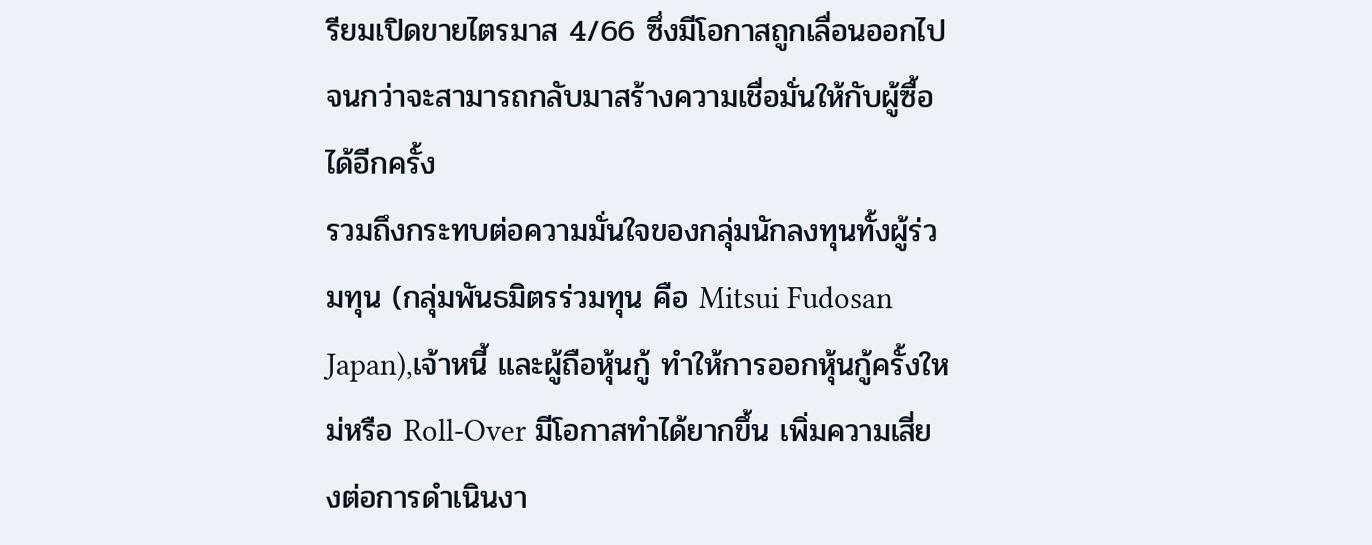รียมเปิดขายไตรมาส 4/66 ซึ่งมีโอกาสถูกเลื่อนออกไป จนกว่าจะสามารถกลับมาสร้างความเชื่อมั่นให้กับผู้ซื้อได้อีกครั้ง
รวมถึงกระทบต่อความมั่นใจของกลุ่มนักลงทุนทั้งผู้ร่วมทุน (กลุ่มพันธมิตรร่วมทุน คือ Mitsui Fudosan Japan),เจ้าหนี้ และผู้ถือหุ้นกู้ ทําให้การออกหุ้นกู้ครั้งใหม่หรือ Roll-Over มีโอกาสทําได้ยากขึ้น เพิ่มความเสี่ยงต่อการดําเนินงา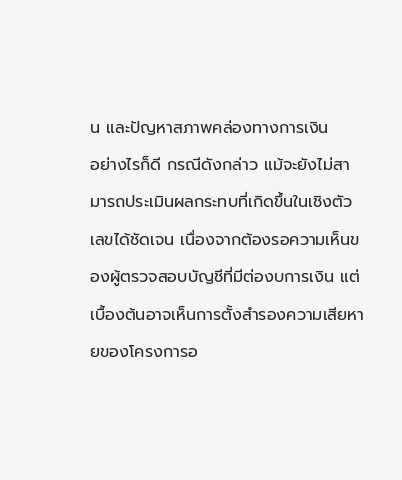น และปัญหาสภาพคล่องทางการเงิน
อย่างไรก็ดี กรณีดังกล่าว แม้จะยังไม่สามารถประเมินผลกระทบที่เกิดขึ้นในเชิงตัวเลขได้ชัดเจน เนื่องจากต้องรอความเห็นของผู้ตรวจสอบบัญชีที่มีต่องบการเงิน แต่เบื้องต้นอาจเห็นการตั้งสํารองความเสียหายของโครงการอ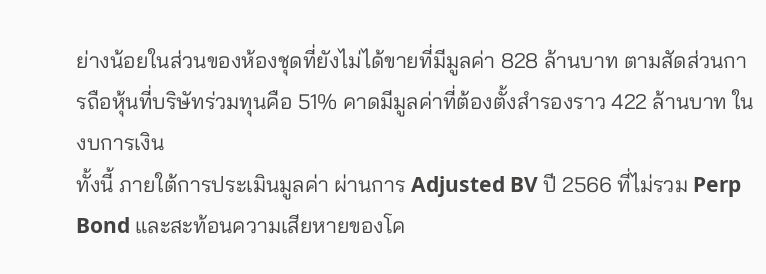ย่างน้อยในส่วนของห้องชุดที่ยังไม่ได้ขายที่มีมูลค่า 828 ล้านบาท ตามสัดส่วนการถือหุ้นที่บริษัทร่วมทุนคือ 51% คาดมีมูลค่าที่ต้องตั้งสํารองราว 422 ล้านบาท ในงบการเงิน
ทั้งนี้ ภายใต้การประเมินมูลค่า ผ่านการ Adjusted BV ปี 2566 ที่ไม่รวม Perp Bond และสะท้อนความเสียหายของโค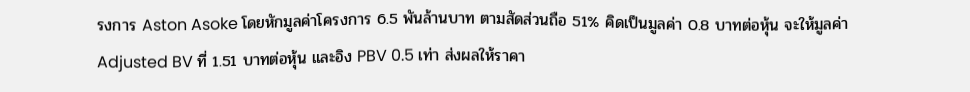รงการ Aston Asoke โดยหักมูลค่าโครงการ 6.5 พันล้านบาท ตามสัดส่วนถือ 51% คิดเป็นมูลค่า 0.8 บาทต่อหุ้น จะให้มูลค่า Adjusted BV ที่ 1.51 บาทต่อหุ้น และอิง PBV 0.5 เท่า ส่งผลให้ราคา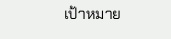เป้าหมาย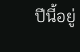ปีนี้อยู่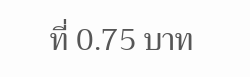ที่ 0.75 บาท